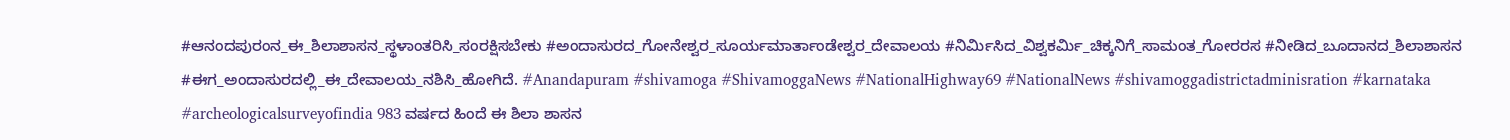#ಆನಂದಪುರಂನ_ಈ_ಶಿಲಾಶಾಸನ_ಸ್ಥಳಾಂತರಿಸಿ_ಸಂರಕ್ಷಿಸಬೇಕು #ಅಂದಾಸುರದ_ಗೋನೇಶ್ವರ_ಸೂರ್ಯಮಾರ್ತಾಂಡೇಶ್ವರ_ದೇವಾಲಯ #ನಿರ್ಮಿಸಿದ_ವಿಶ್ವಕರ್ಮಿ_ಚಿಕ್ಕನಿಗೆ_ಸಾಮಂತ_ಗೋರರಸ #ನೀಡಿದ_ಬೂದಾನದ_ಶಿಲಾಶಾಸನ #ಈಗ_ಅಂದಾಸುರದಲ್ಲಿ_ಈ_ದೇವಾಲಯ_ನಶಿಸಿ_ಹೋಗಿದೆ. #Anandapuram #shivamoga #ShivamoggaNews #NationalHighway69 #NationalNews #shivamoggadistrictadminisration #karnataka #archeologicalsurveyofindia 983 ವರ್ಷದ ಹಿಂದೆ ಈ ಶಿಲಾ ಶಾಸನ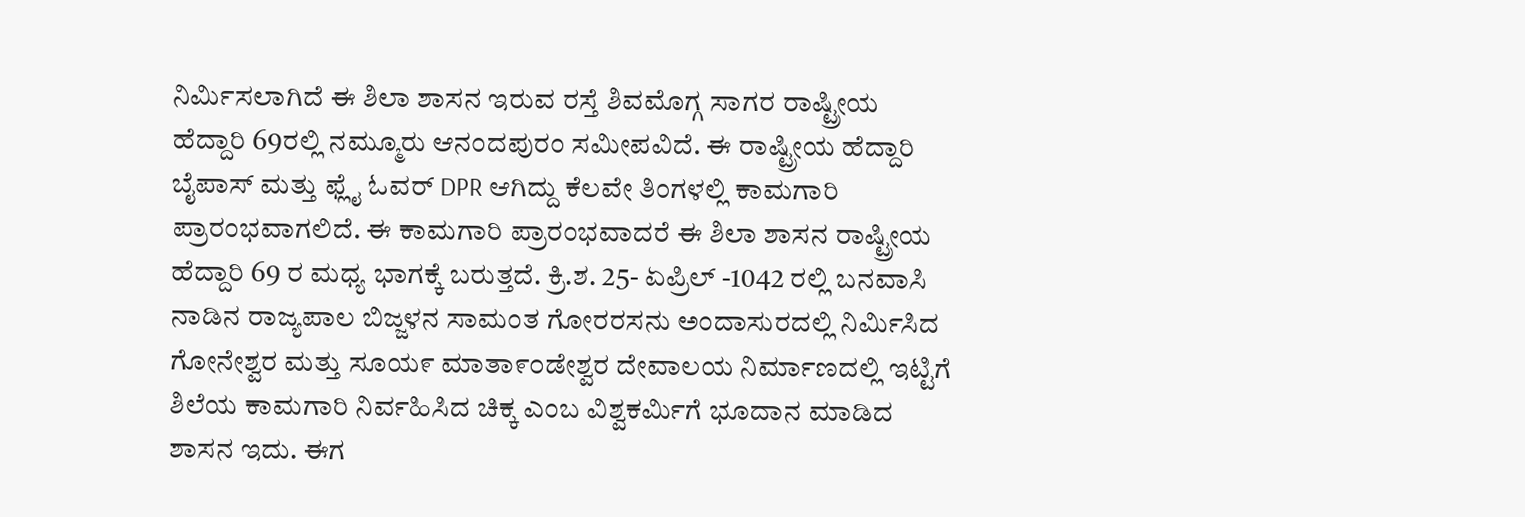ನಿರ್ಮಿಸಲಾಗಿದೆ ಈ ಶಿಲಾ ಶಾಸನ ಇರುವ ರಸ್ತೆ ಶಿವಮೊಗ್ಗ ಸಾಗರ ರಾಷ್ಟ್ರೀಯ ಹೆದ್ದಾರಿ 69ರಲ್ಲಿ ನಮ್ಮೂರು ಆನಂದಪುರಂ ಸಮೀಪವಿದೆ. ಈ ರಾಷ್ಟ್ರೀಯ ಹೆದ್ದಾರಿ ಬೈಪಾಸ್ ಮತ್ತು ಫ್ಲೈ ಓವರ್ DPR ಆಗಿದ್ದು ಕೆಲವೇ ತಿಂಗಳಲ್ಲಿ ಕಾಮಗಾರಿ ಪ್ರಾರಂಭವಾಗಲಿದೆ. ಈ ಕಾಮಗಾರಿ ಪ್ರಾರಂಭವಾದರೆ ಈ ಶಿಲಾ ಶಾಸನ ರಾಷ್ಟ್ರೀಯ ಹೆದ್ದಾರಿ 69 ರ ಮಧ್ಯ ಭಾಗಕ್ಕೆ ಬರುತ್ತದೆ. ಕ್ರಿ.ಶ. 25- ಏಪ್ರಿಲ್ -1042 ರಲ್ಲಿ ಬನವಾಸಿ ನಾಡಿನ ರಾಜ್ಯಪಾಲ ಬಿಜ್ಜಳನ ಸಾಮಂತ ಗೋರರಸನು ಅಂದಾಸುರದಲ್ಲಿ ನಿರ್ಮಿಸಿದ ಗೋನೇಶ್ವರ ಮತ್ತು ಸೂಯ೯ ಮಾತಾ೯೦ಡೇಶ್ವರ ದೇವಾಲಯ ನಿರ್ಮಾಣದಲ್ಲಿ ಇಟ್ಟಿಗೆ ಶಿಲೆಯ ಕಾಮಗಾರಿ ನಿರ್ವಹಿಸಿದ ಚಿಕ್ಕ ಎಂಬ ವಿಶ್ವಕರ್ಮಿಗೆ ಭೂದಾನ ಮಾಡಿದ ಶಾಸನ ಇದು. ಈಗ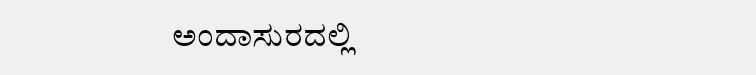ಅಂದಾಸುರದಲ್ಲಿ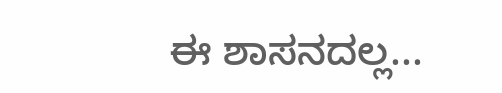ಈ ಶಾಸನದಲ್ಲ...